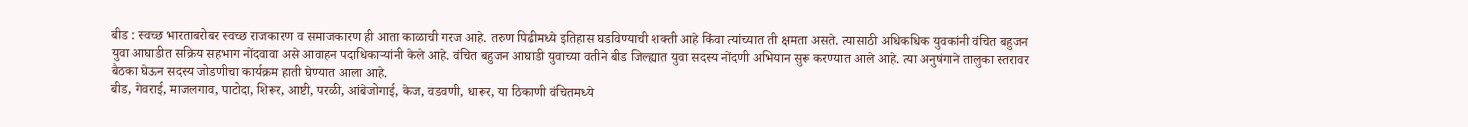बीड : स्वच्छ भारताबरोबर स्वच्छ राजकारण व समाजकारण ही आता काळाची गरज आहे. तरुण पिढीमध्ये इतिहास घडविण्याची शक्ती आहे किंवा त्यांच्यात ती क्षमता असते. त्यासाठी अधिकधिक युवकांनी वंचित बहुजन युवा आघाडीत सक्रिय सहभाग नोंदवावा असे आवाहन पदाधिकाऱ्यांनी केले आहे. वंचित बहुजन आघाडी युवाच्या वतीने बीड जिल्ह्यात युवा सदस्य नोंदणी अभियान सुरू करण्यात आले आहे. त्या अनुषंगाने तालुका स्तरावर बैठका घेऊन सदस्य जोडणीचा कार्यक्रम हाती घेण्यात आला आहे.
बीड, गेवराई, माजलगाव, पाटोदा, शिरूर, आष्टी, परळी, आंबेजोगाई, केज, वडवणी, धारूर, या ठिकाणी वंचितमध्ये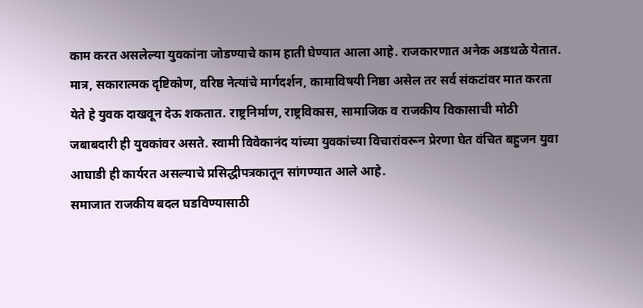काम करत असलेल्या युवकांना जोडण्याचे काम हाती घेण्यात आला आहे. राजकारणात अनेक अडथळे येतात. मात्र, सकारात्मक दृष्टिकोण, वरिष्ठ नेत्यांचे मार्गदर्शन, कामाविषयी निष्ठा असेल तर सर्व संकटांवर मात करता येते हे युवक दाखवून देऊ शकतात. राष्ट्रनिर्माण, राष्ट्रविकास, सामाजिक व राजकीय विकासाची मोठी जबाबदारी ही युवकांवर असते. स्वामी विवेकानंद यांच्या युवकांच्या विचारांवरून प्रेरणा घेत वंचित बहुजन युवा आघाडी ही कार्यरत असल्याचे प्रसिद्धीपत्रकातून सांगण्यात आले आहे.
समाजात राजकीय बदल घडविण्यासाठी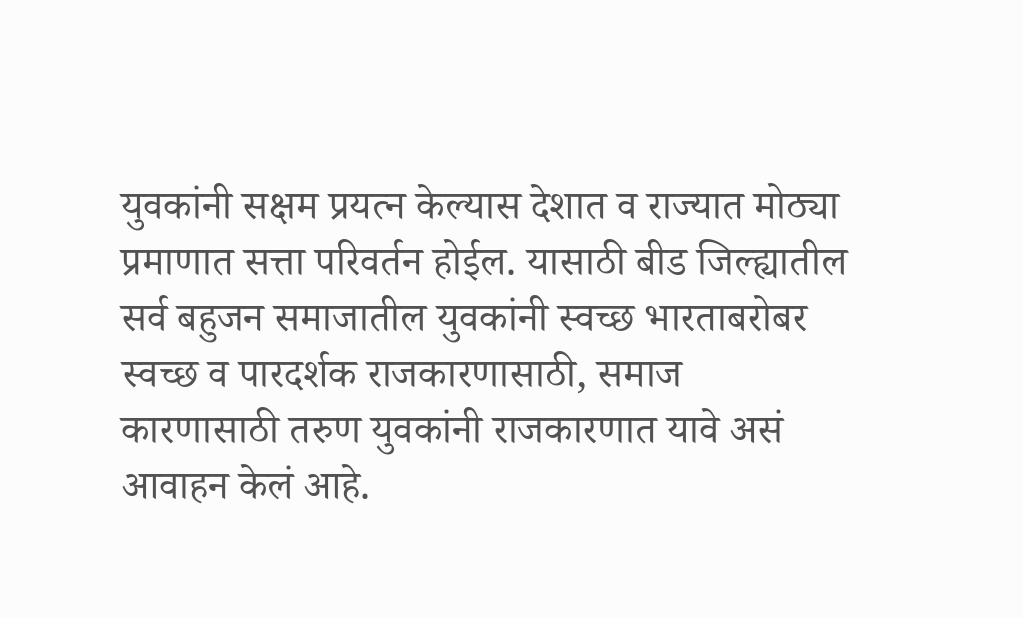युवकांनी सक्षम प्रयत्न केल्यास देशात व राज्यात मोठ्या प्रमाणात सत्ता परिवर्तन होईल. यासाठी बीड जिल्ह्यातील सर्व बहुजन समाजातील युवकांनी स्वच्छ भारताबरोबर स्वच्छ व पारदर्शक राजकारणासाठी, समाज कारणासाठी तरुण युवकांनी राजकारणात यावे असं आवाहन केलं आहे.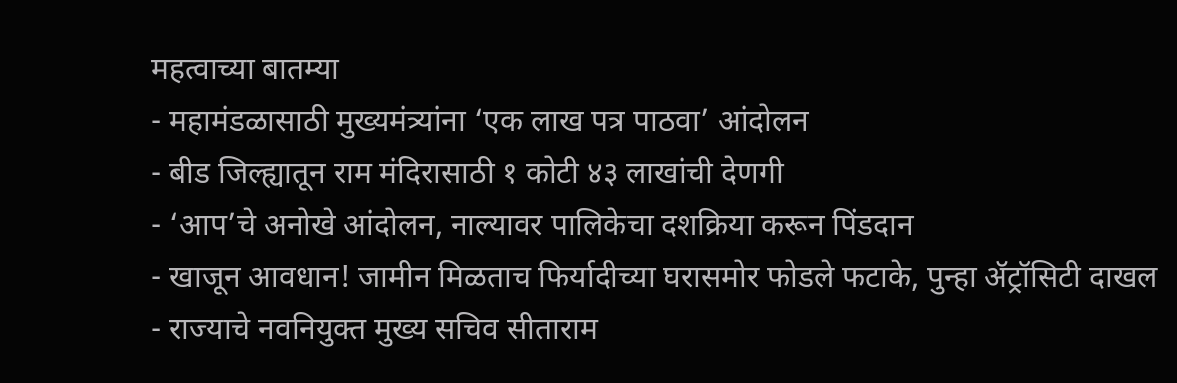महत्वाच्या बातम्या
- महामंडळासाठी मुख्यमंत्र्यांना ‘एक लाख पत्र पाठवा’ आंदोलन
- बीड जिल्ह्यातून राम मंदिरासाठी १ कोटी ४३ लाखांची देणगी
- ‘आप’चे अनोखे आंदोलन, नाल्यावर पालिकेचा दशक्रिया करून पिंडदान
- खाजून आवधान! जामीन मिळताच फिर्यादीच्या घरासमोर फोडले फटाके, पुन्हा ॲट्रॉसिटी दाखल
- राज्याचे नवनियुक्त मुख्य सचिव सीताराम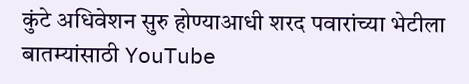कुंटे अधिवेशन सुरु होण्याआधी शरद पवारांच्या भेटीला
बातम्यांसाठी YouTube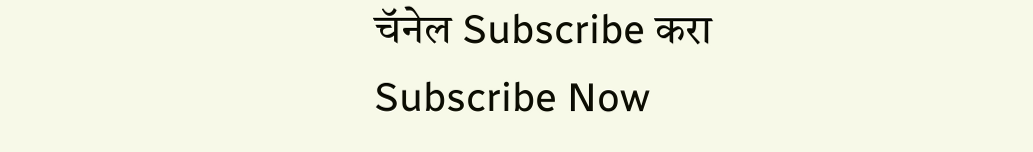चॅनेल Subscribe करा
Subscribe Now